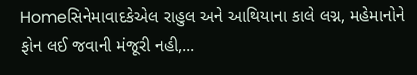Homeસિનેમાવાદકેએલ રાહુલ અને આથિયાના કાલે લગ્ન, મહેમાનોને ફોન લઈ જવાની મંજૂરી નહી,...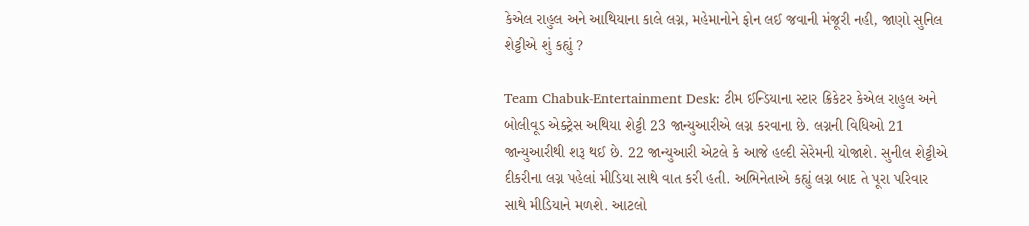કેએલ રાહુલ અને આથિયાના કાલે લગ્ન, મહેમાનોને ફોન લઈ જવાની મંજૂરી નહી, જાણો સુનિલ શેટ્ટીએ શું કહ્યું ?

Team Chabuk-Entertainment Desk: ટીમ ઈન્ડિયાના સ્ટાર ક્રિકેટર કેએલ રાહુલ અને બોલીવૂડ એક્ટ્રેસ અથિયા શેટ્ટી 23 જાન્યુઆરીએ લગ્ન કરવાના છે. લગ્નની વિધિઓ 21 જાન્યુઆરીથી શરૂ થઈ છે. 22 જાન્યુઆરી એટલે કે આજે હલ્દી સેરેમની યોજાશે. સુનીલ શેટ્ટીએ દીકરીના લગ્ન પહેલાં મીડિયા સાથે વાત કરી હતી. અભિનેતાએ કહ્યું લગ્ન બાદ તે પૂરા પરિવાર સાથે મીડિયાને મળશે. આટલો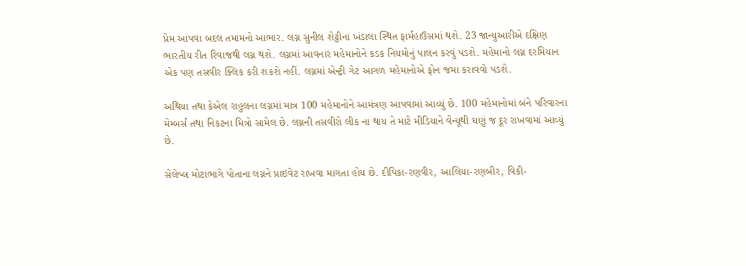પ્રેમ આપવા બદલ તમામનો આભાર. લગ્ન સુનીલ શેટ્ટીના ખંડાલા સ્થિત ફાર્મહાઉસમાં થશે. 23 જાન્યુઆરીએ દક્ષિણ ભારતીય રીત રિવાજથી લગ્ન થશે. લગ્નમાં આવનાર મહેમાનોને કડક નિયમોનું પાલન કરવું પડશે. મહેમાનો લગ્ન દરમિયાન એક પણ તસવીર ક્લિક કરી શકશે નહીં. લગ્નમાં એન્ટ્રી ગેટ આગળ મહેમાનોએ ફોન જમા કરાવવો પડશે.

અથિયા તથા કેએલ રાહુલના લગ્નમાં માત્ર 100 મહેમાનોને આમંત્રણ આપવામાં આવ્યું છે. 100 મહેમાનોમાં બંને પરિવારના મેમ્બર્સ તથા નિકટના મિત્રો સામેલ છે. લગ્નની તસવીરો લીક ના થાય તે માટે મીડિયાને વેન્યૂથી ઘણું જ દૂર રાખવામાં આવ્યું છે.

સેલેબ્લ મોટાભાગે પોતાના લગ્નને પ્રાઇવેટ રાખવા માગતા હોય છે. દીપિકા-રણવીર, આલિયા-રણબીર, વિકી-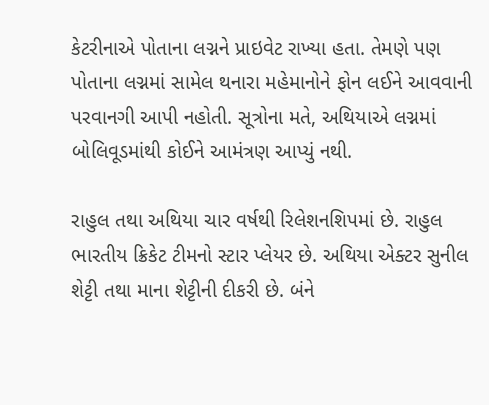કેટરીનાએ પોતાના લગ્નને પ્રાઇવેટ રાખ્યા હતા. તેમણે પણ પોતાના લગ્નમાં સામેલ થનારા મહેમાનોને ફોન લઈને આવવાની પરવાનગી આપી નહોતી. સૂત્રોના મતે, અથિયાએ લગ્નમાં બોલિવૂડમાંથી કોઈને આમંત્રણ આપ્યું નથી.

રાહુલ તથા અથિયા ચાર વર્ષથી રિલેશનશિપમાં છે. રાહુલ ભારતીય ક્રિકેટ ટીમનો સ્ટાર પ્લેયર છે. અથિયા એક્ટર સુનીલ શેટ્ટી તથા માના શેટ્ટીની દીકરી છે. બંને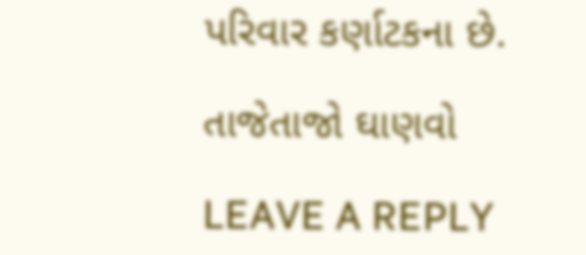પરિવાર કર્ણાટકના છે.

તાજેતાજો ઘાણવો

LEAVE A REPLY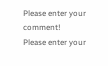Please enter your comment!
Please enter your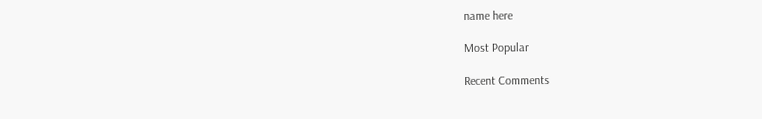name here

Most Popular

Recent Comments